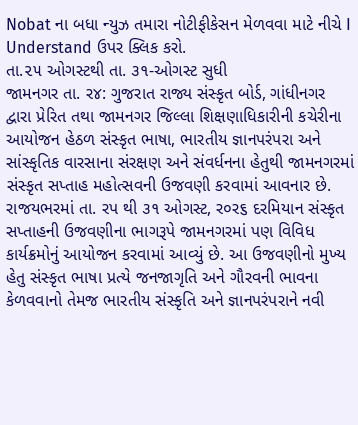Nobat ના બધા ન્યુઝ તમારા નોટીફીકેસન મેળવવા માટે નીચે I Understand ઉપર ક્લિક કરો.
તા.૨૫ ઓગસ્ટથી તા. ૩૧-ઓગસ્ટ સુધી
જામનગર તા. ર૪: ગુજરાત રાજ્ય સંસ્કૃત બોર્ડ, ગાંધીનગર દ્વારા પ્રેરિત તથા જામનગર જિલ્લા શિક્ષણાધિકારીની કચેરીના આયોજન હેઠળ સંસ્કૃત ભાષા, ભારતીય જ્ઞાનપરંપરા અને સાંસ્કૃતિક વારસાના સંરક્ષણ અને સંવર્ધનના હેતુથી જામનગરમાં સંસ્કૃત સપ્તાહ મહોત્સવની ઉજવણી કરવામાં આવનાર છે.
રાજયભરમાં તા. રપ થી ૩૧ ઓગસ્ટ, ર૦ર૬ દરમિયાન સંસ્કૃત સપ્તાહની ઉજવણીના ભાગરૂપે જામનગરમાં પણ વિવિધ કાર્યક્રમોનું આયોજન કરવામાં આવ્યું છે. આ ઉજવણીનો મુખ્ય હેતુ સંસ્કૃત ભાષા પ્રત્યે જનજાગૃતિ અને ગૌરવની ભાવના કેળવવાનો તેમજ ભારતીય સંસ્કૃતિ અને જ્ઞાનપરંપરાને નવી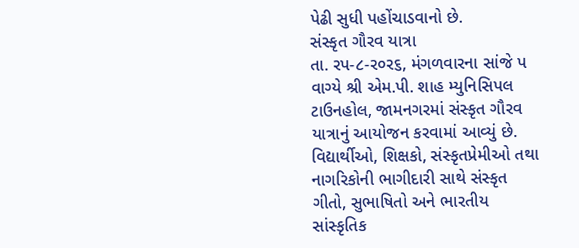પેઢી સુધી પહોંચાડવાનો છે.
સંસ્કૃત ગૌરવ યાત્રા
તા. રપ-૮-ર૦ર૬, મંગળવારના સાંજે પ વાગ્યે શ્રી એમ.પી. શાહ મ્યુનિસિપલ ટાઉનહોલ, જામનગરમાં સંસ્કૃત ગૌરવ યાત્રાનું આયોજન કરવામાં આવ્યું છે. વિદ્યાર્થીઓ, શિક્ષકો, સંસ્કૃતપ્રેમીઓ તથા નાગરિકોની ભાગીદારી સાથે સંસ્કૃત ગીતો, સુભાષિતો અને ભારતીય સાંસ્કૃતિક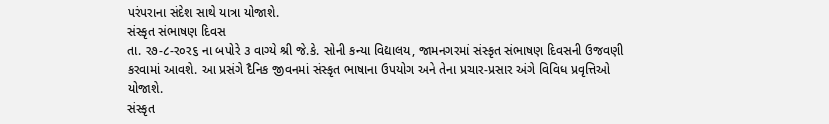પરંપરાના સંદેશ સાથે યાત્રા યોજાશે.
સંસ્કૃત સંભાષણ દિવસ
તા. ર૭-૮-ર૦ર૬ ના બપોરે ૩ વાગ્યે શ્રી જે.કે. સોની કન્યા વિદ્યાલય, જામનગરમાં સંસ્કૃત સંભાષણ દિવસની ઉજવણી કરવામાં આવશે. આ પ્રસંગે દૈનિક જીવનમાં સંસ્કૃત ભાષાના ઉપયોગ અને તેના પ્રચાર-પ્રસાર અંગે વિવિધ પ્રવૃત્તિઓ યોજાશે.
સંસ્કૃત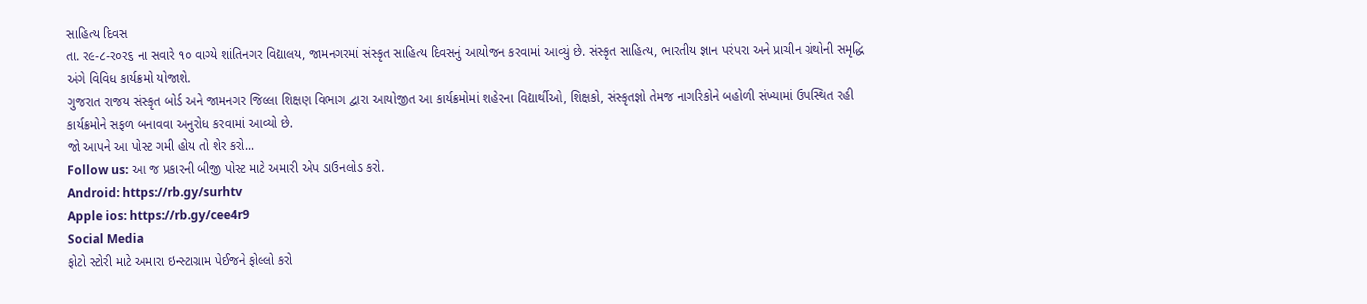સાહિત્ય દિવસ
તા. ર૯-૮-ર૦ર૬ ના સવારે ૧૦ વાગ્યે શાંતિનગર વિદ્યાલય, જામનગરમાં સંસ્કૃત સાહિત્ય દિવસનું આયોજન કરવામાં આવ્યું છે. સંસ્કૃત સાહિત્ય, ભારતીય જ્ઞાન પરંપરા અને પ્રાચીન ગ્રંથોની સમૃદ્ધિ અંગે વિવિધ કાર્યક્રમો યોજાશે.
ગુજરાત રાજય સંસ્કૃત બોર્ડ અને જામનગર જિલ્લા શિક્ષણ વિભાગ દ્વારા આયોજીત આ કાર્યક્રમોમાં શહેરના વિદ્યાર્થીઓ, શિક્ષકો, સંસ્કૃતજ્ઞો તેમજ નાગરિકોને બહોળી સંખ્યામાં ઉપસ્થિત રહી કાર્યક્રમોને સફળ બનાવવા અનુરોધ કરવામાં આવ્યો છે.
જો આપને આ પોસ્ટ ગમી હોય તો શેર કરો...
Follow us: આ જ પ્રકારની બીજી પોસ્ટ માટે અમારી એપ ડાઉનલોડ કરો.
Android: https://rb.gy/surhtv
Apple ios: https://rb.gy/cee4r9
Social Media
ફોટો સ્ટોરી માટે અમારા ઇન્સ્ટાગ્રામ પેઈજને ફોલ્લો કરો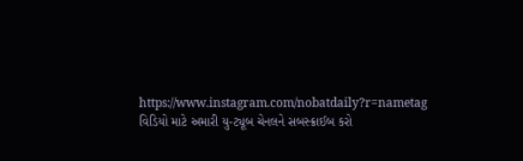https://www.instagram.com/nobatdaily?r=nametag
વિડિયો માટે અમારી યુ-ટ્યૂબ ચેનલને સબસ્ક્રાઈબ કરો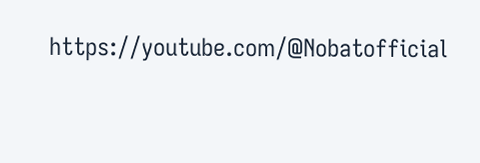https://youtube.com/@Nobatofficial